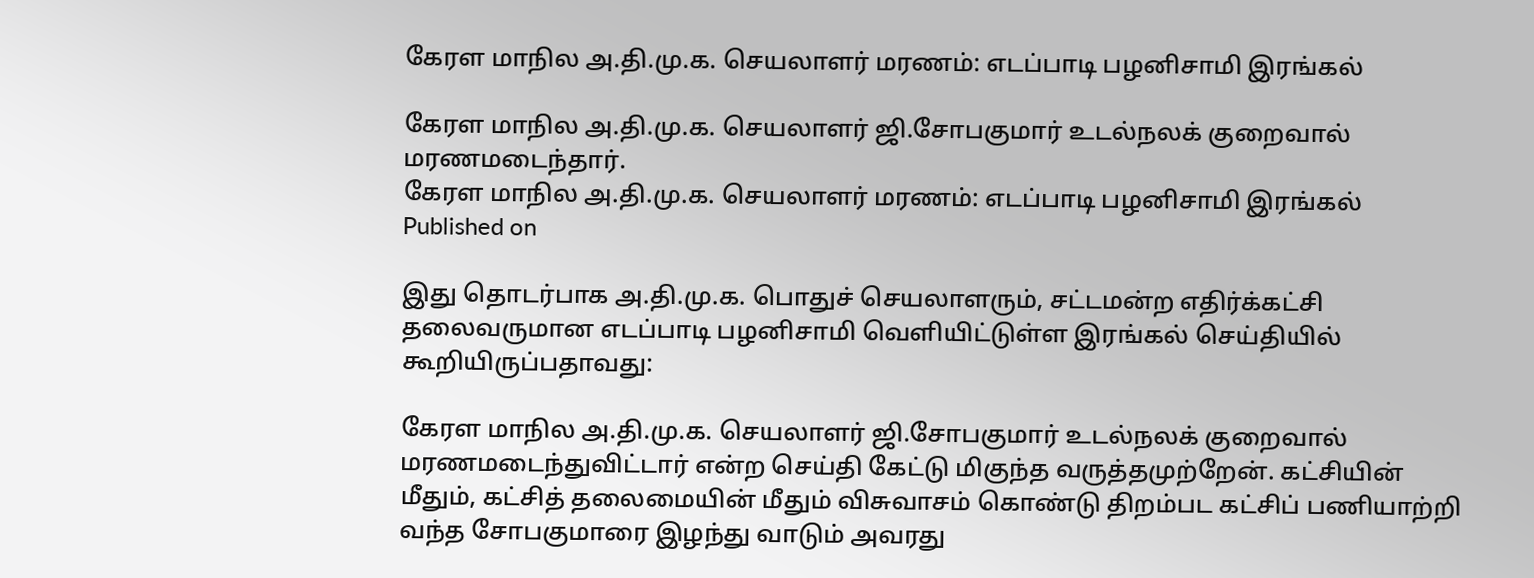கேரள மாநில அ.தி.மு.க. செயலாளர் மரணம்: எடப்பாடி பழனிசாமி இரங்கல்

கேரள மாநில அ.தி.மு.க. செயலாளர் ஜி.சோபகுமார் உடல்நலக் குறைவால் மரணமடைந்தார்.
கேரள மாநில அ.தி.மு.க. செயலாளர் மரணம்: எடப்பாடி பழனிசாமி இரங்கல்
Published on

இது தொடர்பாக அ.தி.மு.க. பொதுச் செயலாளரும், சட்டமன்ற எதிர்க்கட்சி தலைவருமான எடப்பாடி பழனிசாமி வெளியிட்டுள்ள இரங்கல் செய்தியில் கூறியிருப்பதாவது:

கேரள மாநில அ.தி.மு.க. செயலாளர் ஜி.சோபகுமார் உடல்நலக் குறைவால் மரணமடைந்துவிட்டார் என்ற செய்தி கேட்டு மிகுந்த வருத்தமுற்றேன். கட்சியின் மீதும், கட்சித் தலைமையின் மீதும் விசுவாசம் கொண்டு திறம்பட கட்சிப் பணியாற்றி வந்த சோபகுமாரை இழந்து வாடும் அவரது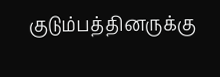குடும்பத்தினருக்கு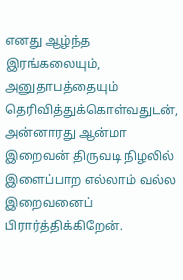எனது ஆழ்ந்த இரங்கலையும், அனுதாபத்தையும் தெரிவித்துக்கொள்வதுடன், அன்னாரது ஆன்மா இறைவன் திருவடி நிழலில் இளைப்பாற எல்லாம் வல்ல இறைவனைப் பிரார்த்திக்கிறேன்.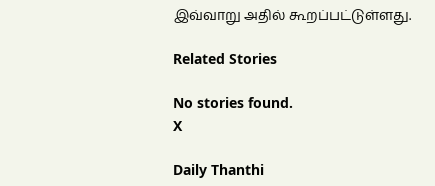இவ்வாறு அதில் கூறப்பட்டுள்ளது.

Related Stories

No stories found.
X

Daily Thanthi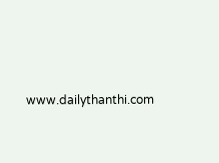www.dailythanthi.com